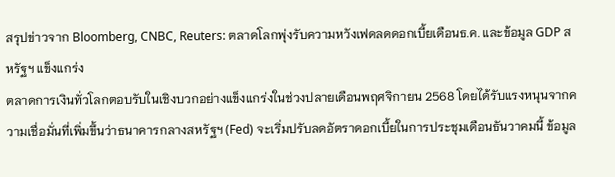สรุปข่าวจาก Bloomberg, CNBC, Reuters: ตลาดโลกพุ่งรับความหวังเฟดลดดอกเบี้ยเดือนธ.ค. และข้อมูล GDP สหรัฐฯ แข็งแกร่ง
ตลาดการเงินทั่วโลกตอบรับในเชิงบวกอย่างแข็งแกร่งในช่วงปลายเดือนพฤศจิกายน 2568 โดยได้รับแรงหนุนจากความเชื่อมั่นที่เพิ่มขึ้นว่าธนาคารกลางสหรัฐฯ (Fed) จะเริ่มปรับลดอัตราดอกเบี้ยในการประชุมเดือนธันวาคมนี้ ข้อมูล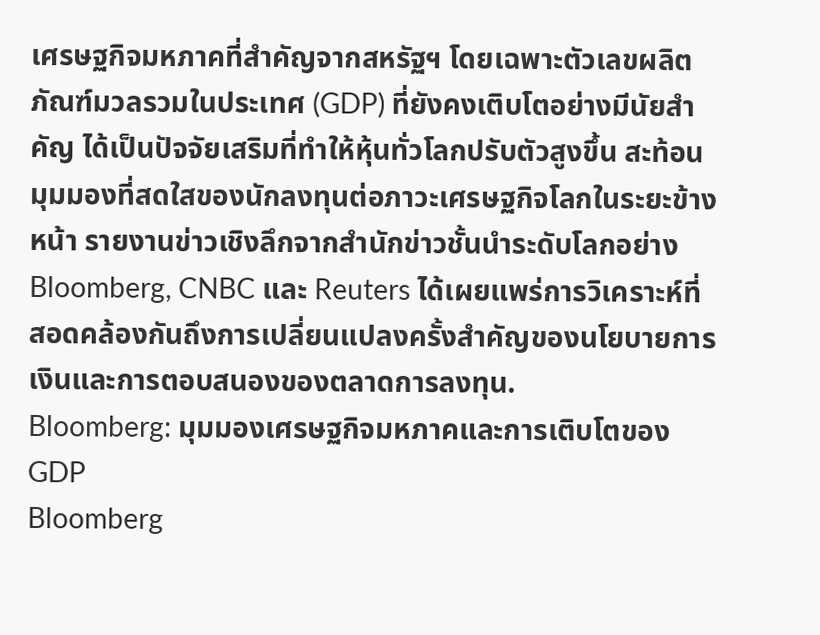เศรษฐกิจมหภาคที่สำคัญจากสหรัฐฯ โดยเฉพาะตัวเลขผลิตภัณฑ์มวลรวมในประเทศ (GDP) ที่ยังคงเติบโตอย่างมีนัยสำคัญ ได้เป็นปัจจัยเสริมที่ทำให้หุ้นทั่วโลกปรับตัวสูงขึ้น สะท้อนมุมมองที่สดใสของนักลงทุนต่อภาวะเศรษฐกิจโลกในระยะข้างหน้า รายงานข่าวเชิงลึกจากสำนักข่าวชั้นนำระดับโลกอย่าง Bloomberg, CNBC และ Reuters ได้เผยแพร่การวิเคราะห์ที่สอดคล้องกันถึงการเปลี่ยนแปลงครั้งสำคัญของนโยบายการเงินและการตอบสนองของตลาดการลงทุน.
Bloomberg: มุมมองเศรษฐกิจมหภาคและการเติบโตของ GDP
Bloomberg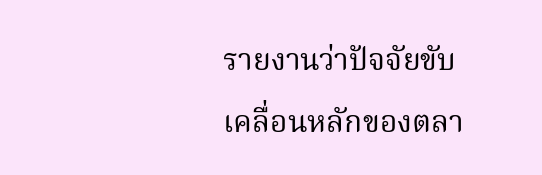รายงานว่าปัจจัยขับเคลื่อนหลักของตลา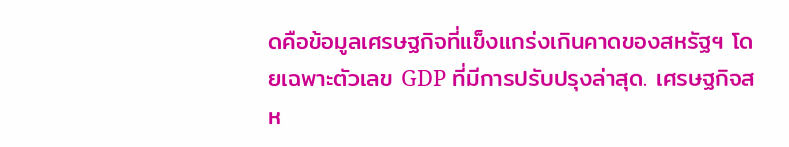ดคือข้อมูลเศรษฐกิจที่แข็งแกร่งเกินคาดของสหรัฐฯ โดยเฉพาะตัวเลข GDP ที่มีการปรับปรุงล่าสุด. เศรษฐกิจสห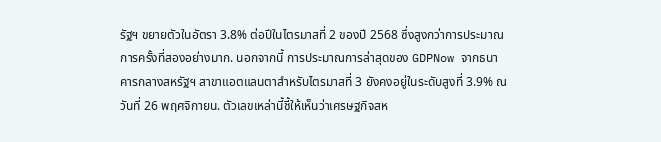รัฐฯ ขยายตัวในอัตรา 3.8% ต่อปีในไตรมาสที่ 2 ของปี 2568 ซึ่งสูงกว่าการประมาณการครั้งที่สองอย่างมาก. นอกจากนี้ การประมาณการล่าสุดของ GDPNow จากธนาคารกลางสหรัฐฯ สาขาแอตแลนตาสำหรับไตรมาสที่ 3 ยังคงอยู่ในระดับสูงที่ 3.9% ณ วันที่ 26 พฤศจิกายน. ตัวเลขเหล่านี้ชี้ให้เห็นว่าเศรษฐกิจสห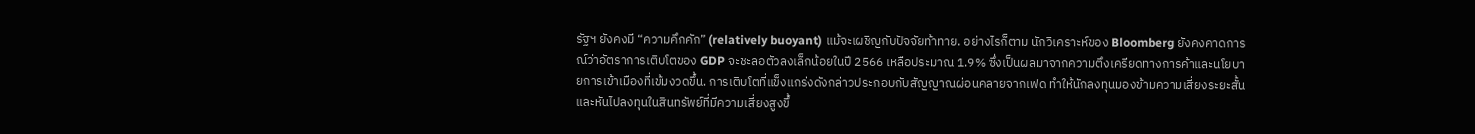รัฐฯ ยังคงมี “ความคึกคัก” (relatively buoyant) แม้จะเผชิญกับปัจจัยท้าทาย. อย่างไรก็ตาม นักวิเคราะห์ของ Bloomberg ยังคงคาดการณ์ว่าอัตราการเติบโตของ GDP จะชะลอตัวลงเล็กน้อยในปี 2566 เหลือประมาณ 1.9% ซึ่งเป็นผลมาจากความตึงเครียดทางการค้าและนโยบายการเข้าเมืองที่เข้มงวดขึ้น. การเติบโตที่แข็งแกร่งดังกล่าวประกอบกับสัญญาณผ่อนคลายจากเฟด ทำให้นักลงทุนมองข้ามความเสี่ยงระยะสั้นและหันไปลงทุนในสินทรัพย์ที่มีความเสี่ยงสูงขึ้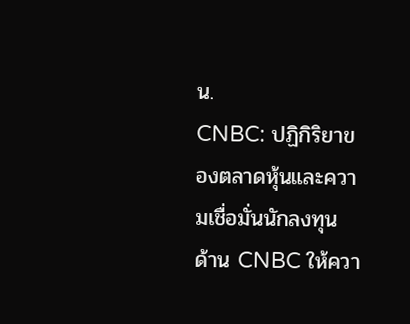น.
CNBC: ปฏิกิริยาของตลาดหุ้นและความเชื่อมั่นนักลงทุน
ด้าน CNBC ให้ควา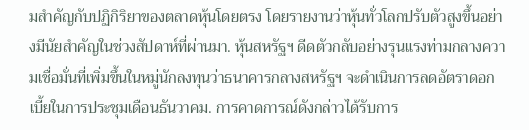มสำคัญกับปฏิกิริยาของตลาดหุ้นโดยตรง โดยรายงานว่าหุ้นทั่วโลกปรับตัวสูงขึ้นอย่างมีนัยสำคัญในช่วงสัปดาห์ที่ผ่านมา. หุ้นสหรัฐฯ ดีดตัวกลับอย่างรุนแรงท่ามกลางความเชื่อมั่นที่เพิ่มขึ้นในหมู่นักลงทุนว่าธนาคารกลางสหรัฐฯ จะดำเนินการลดอัตราดอกเบี้ยในการประชุมเดือนธันวาคม. การคาดการณ์ดังกล่าวได้รับการ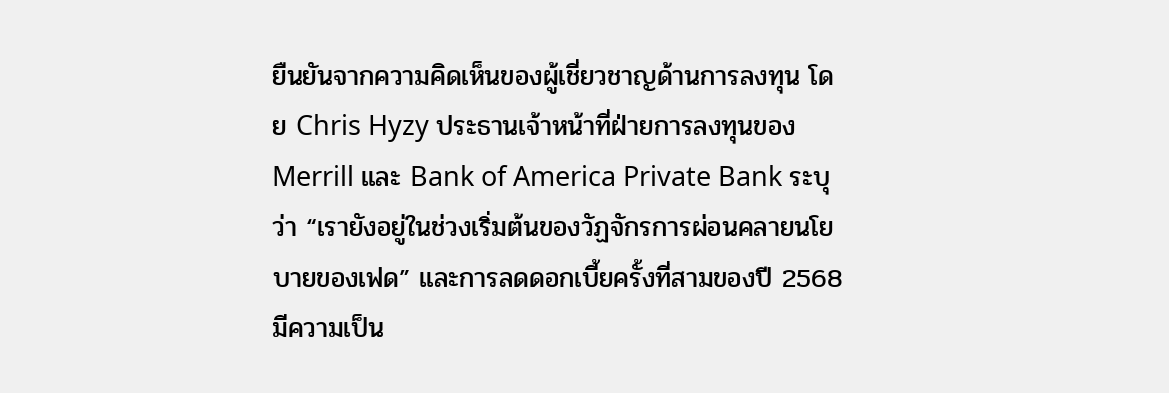ยืนยันจากความคิดเห็นของผู้เชี่ยวชาญด้านการลงทุน โดย Chris Hyzy ประธานเจ้าหน้าที่ฝ่ายการลงทุนของ Merrill และ Bank of America Private Bank ระบุว่า “เรายังอยู่ในช่วงเริ่มต้นของวัฏจักรการผ่อนคลายนโยบายของเฟด” และการลดดอกเบี้ยครั้งที่สามของปี 2568 มีความเป็น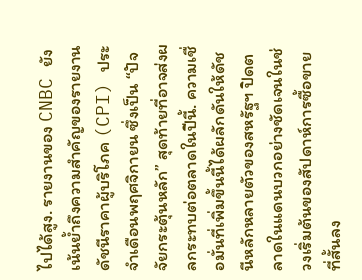ไปได้สูง. รายงานของ CNBC ยังเน้นย้ำถึงความสำคัญของรายงานดัชนีราคาผู้บริโภค (CPI) ประจำเดือนพฤศจิกายน ซึ่งเป็น “ปัจจัยกระตุ้นหลัก” สุดท้ายที่อาจส่งผลกระทบต่อตลาดในปีนี้. ความเชื่อมั่นที่เพิ่มขึ้นนี้ได้ผลักดันให้ดัชนีหลักหลายตัวของสหรัฐฯ ปิดตลาดในแดนบวกอย่างชัดเจนในช่วงเริ่มต้นของสัปดาห์การซื้อขายที่สั้นลง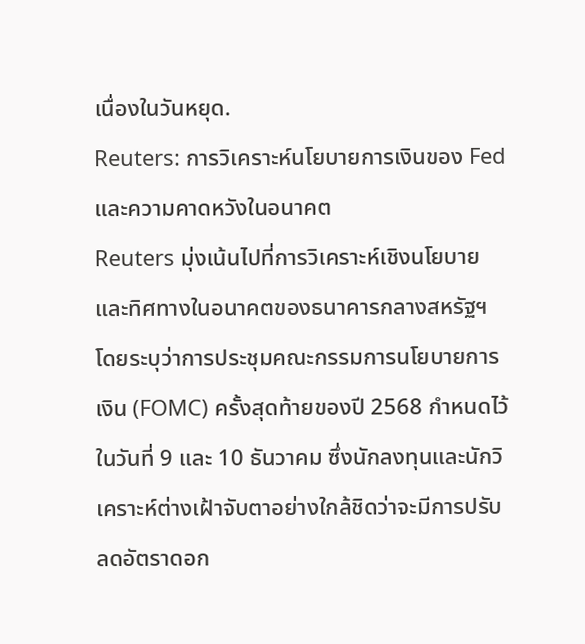เนื่องในวันหยุด.
Reuters: การวิเคราะห์นโยบายการเงินของ Fed และความคาดหวังในอนาคต
Reuters มุ่งเน้นไปที่การวิเคราะห์เชิงนโยบายและทิศทางในอนาคตของธนาคารกลางสหรัฐฯ โดยระบุว่าการประชุมคณะกรรมการนโยบายการเงิน (FOMC) ครั้งสุดท้ายของปี 2568 กำหนดไว้ในวันที่ 9 และ 10 ธันวาคม ซึ่งนักลงทุนและนักวิเคราะห์ต่างเฝ้าจับตาอย่างใกล้ชิดว่าจะมีการปรับลดอัตราดอก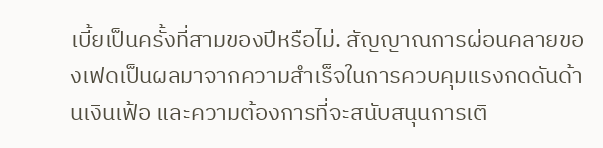เบี้ยเป็นครั้งที่สามของปีหรือไม่. สัญญาณการผ่อนคลายของเฟดเป็นผลมาจากความสำเร็จในการควบคุมแรงกดดันด้านเงินเฟ้อ และความต้องการที่จะสนับสนุนการเติ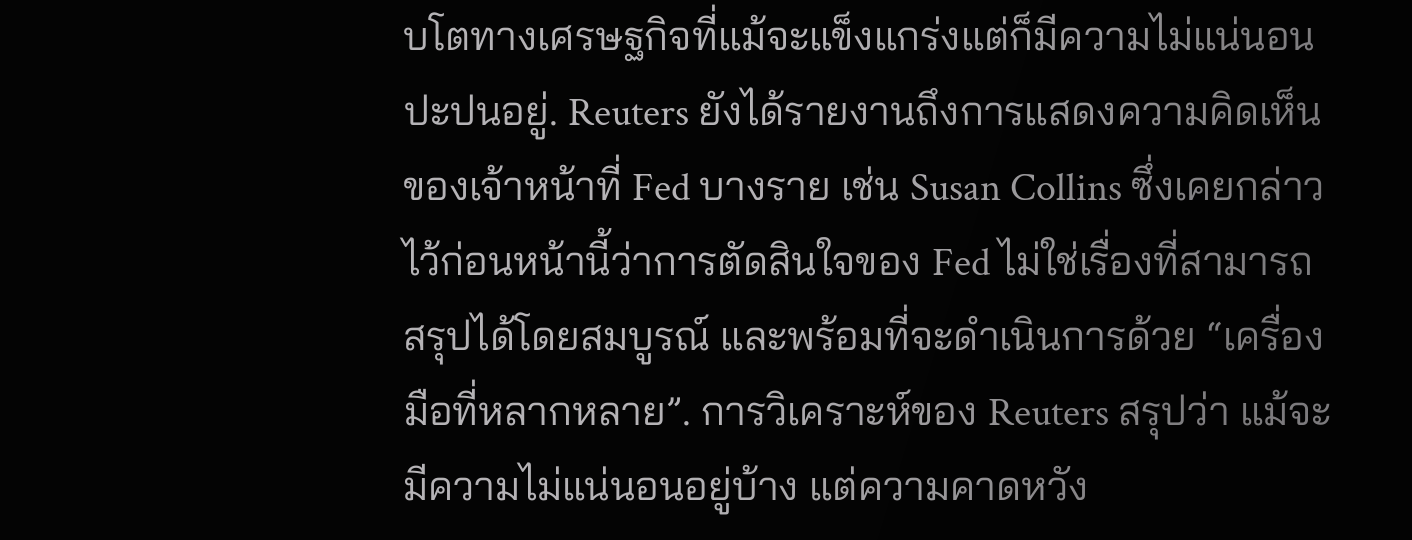บโตทางเศรษฐกิจที่แม้จะแข็งแกร่งแต่ก็มีความไม่แน่นอนปะปนอยู่. Reuters ยังได้รายงานถึงการแสดงความคิดเห็นของเจ้าหน้าที่ Fed บางราย เช่น Susan Collins ซึ่งเคยกล่าวไว้ก่อนหน้านี้ว่าการตัดสินใจของ Fed ไม่ใช่เรื่องที่สามารถสรุปได้โดยสมบูรณ์ และพร้อมที่จะดำเนินการด้วย “เครื่องมือที่หลากหลาย”. การวิเคราะห์ของ Reuters สรุปว่า แม้จะมีความไม่แน่นอนอยู่บ้าง แต่ความคาดหวัง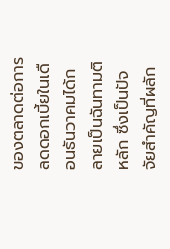ของตลาดต่อการลดดอกเบี้ยในเดือนธันวาคมได้กลายเป็นฉันทามติหลัก ซึ่งเป็นปัจจัยสำคัญที่ผลัก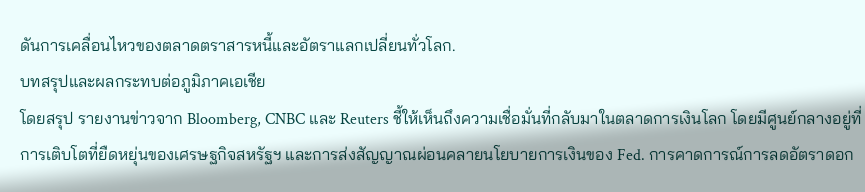ดันการเคลื่อนไหวของตลาดตราสารหนี้และอัตราแลกเปลี่ยนทั่วโลก.
บทสรุปและผลกระทบต่อภูมิภาคเอเชีย
โดยสรุป รายงานข่าวจาก Bloomberg, CNBC และ Reuters ชี้ให้เห็นถึงความเชื่อมั่นที่กลับมาในตลาดการเงินโลก โดยมีศูนย์กลางอยู่ที่การเติบโตที่ยืดหยุ่นของเศรษฐกิจสหรัฐฯ และการส่งสัญญาณผ่อนคลายนโยบายการเงินของ Fed. การคาดการณ์การลดอัตราดอก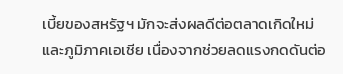เบี้ยของสหรัฐฯ มักจะส่งผลดีต่อตลาดเกิดใหม่และภูมิภาคเอเชีย เนื่องจากช่วยลดแรงกดดันต่อ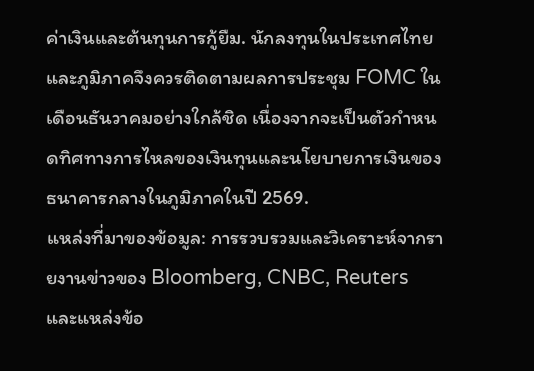ค่าเงินและต้นทุนการกู้ยืม. นักลงทุนในประเทศไทยและภูมิภาคจึงควรติดตามผลการประชุม FOMC ในเดือนธันวาคมอย่างใกล้ชิด เนื่องจากจะเป็นตัวกำหนดทิศทางการไหลของเงินทุนและนโยบายการเงินของธนาคารกลางในภูมิภาคในปี 2569.
แหล่งที่มาของข้อมูล: การรวบรวมและวิเคราะห์จากรายงานข่าวของ Bloomberg, CNBC, Reuters และแหล่งข้อ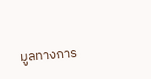มูลทางการ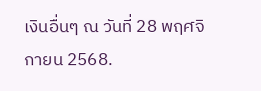เงินอื่นๆ ณ วันที่ 28 พฤศจิกายน 2568.